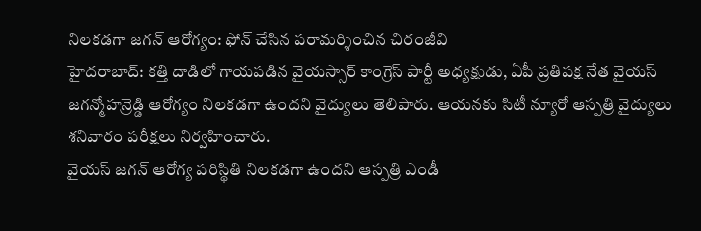నిలకడగా జగన్ ఆరోగ్యం: ఫోన్ చేసిన పరామర్శించిన చిరంజీవి
హైదరాబాద్: కత్తి దాడిలో గాయపడిన వైయస్సార్ కాంగ్రెస్ పార్టీ అధ్యక్షుడు, ఏపీ ప్రతిపక్ష నేత వైయస్ జగన్మోహన్రెడ్డి ఆరోగ్యం నిలకడగా ఉందని వైద్యులు తెలిపారు. ఆయనకు సిటీ న్యూరో ఆస్పత్రి వైద్యులు శనివారం పరీక్షలు నిర్వహించారు.
వైయస్ జగన్ ఆరోగ్య పరిస్థితి నిలకడగా ఉందని ఆస్పత్రి ఎండీ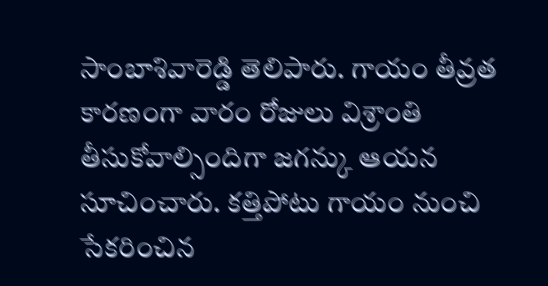సాంబాశివారెడ్డి తెలిపారు. గాయం తీవ్రత కారణంగా వారం రోజులు విశ్రాంతి తీసుకోవాల్సిందిగా జగన్కు ఆయన సూచించారు. కత్తిపోటు గాయం నుంచి సేకరించిన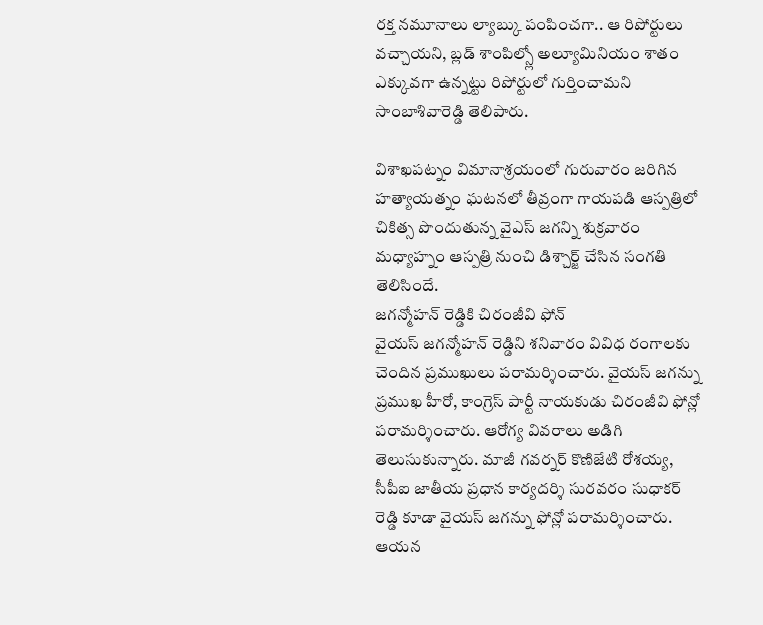రక్త నమూనాలు ల్యాబ్కు పంపించగా.. ఆ రిపోర్టులు వచ్చాయని, బ్లడ్ శాంపిల్స్లో అల్యూమినియం శాతం ఎక్కువగా ఉన్నట్టు రిపోర్టులో గుర్తించామని సాంబాశివారెడ్డి తెలిపారు.

విశాఖపట్నం విమానాశ్రయంలో గురువారం జరిగిన హత్యాయత్నం ఘటనలో తీవ్రంగా గాయపడి ఆస్పత్రిలో చికిత్స పొందుతున్న వైఎస్ జగన్ని శుక్రవారం మధ్యాహ్నం ఆస్పత్రి నుంచి డిశ్చార్జ్ చేసిన సంగతి తెలిసిందే.
జగన్మోహన్ రెడ్డికి చిరంజీవి ఫోన్
వైయస్ జగన్మోహన్ రెడ్డిని శనివారం వివిధ రంగాలకు చెందిన ప్రముఖులు పరామర్శించారు. వైయస్ జగన్ను ప్రముఖ హీరో, కాంగ్రెస్ పార్టీ నాయకుడు చిరంజీవి ఫోన్లో పరామర్శించారు. ఆరోగ్య వివరాలు అడిగి తెలుసుకున్నారు. మాజీ గవర్నర్ కొణిజేటి రోశయ్య, సీపీఐ జాతీయ ప్రధాన కార్యదర్శి సురవరం సుధాకర్ రెడ్డి కూడా వైయస్ జగన్ను ఫోన్లో పరామర్శించారు. ఆయన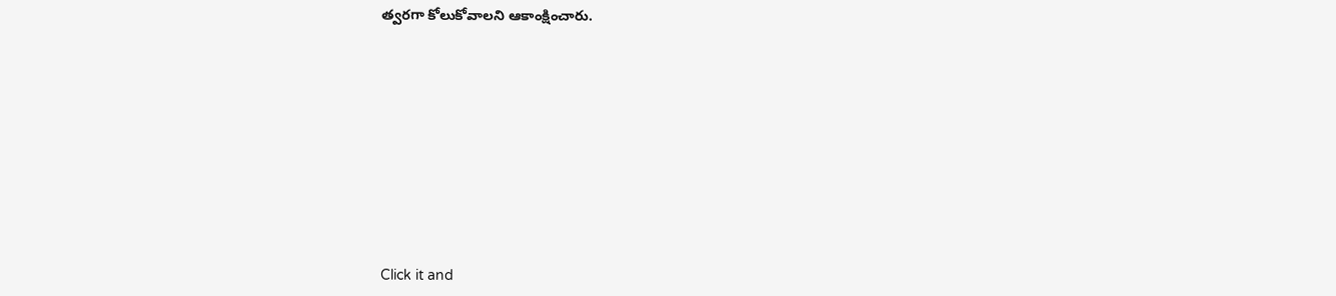త్వరగా కోలుకోవాలని ఆకాంక్షించారు.












Click it and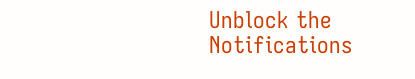Unblock the Notifications